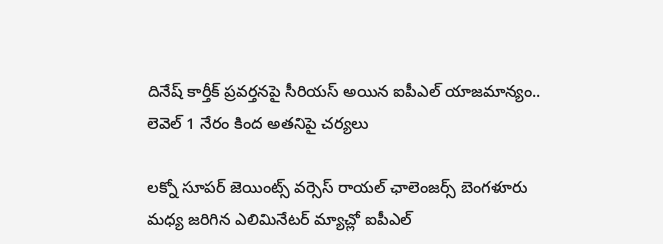దినేష్ కార్తీక్ ప్రవర్తనపై సీరియస్ అయిన ఐపీఎల్ యాజమాన్యం.. లెవెల్ 1 నేరం కింద అతనిపై చర్యలు

లక్నో సూపర్ జెయింట్స్ వర్సెస్ రాయల్ ఛాలెంజర్స్ బెంగళూరు మధ్య జరిగిన ఎలిమినేటర్ మ్యాచ్లో ఐపీఎల్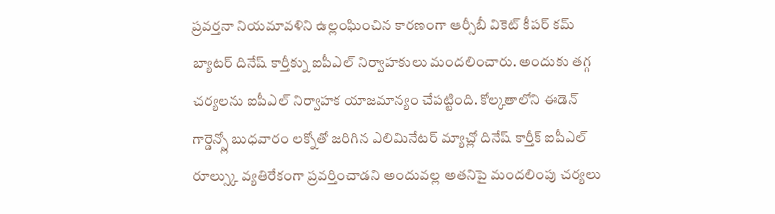ప్రవర్తనా నియమావళిని ఉల్లంఘించిన కారణంగా ఆర్సీబీ వికెట్ కీపర్ కమ్ బ్యాటర్ దినేష్ కార్తీక్ను ఐపీఎల్ నిర్వాహకులు మందలించారు. అందుకు తగ్గ చర్యలను ఐపీఎల్ నిర్వాహక యాజమాన్యం చేపట్టింది. కోల్కతాలోని ఈడెన్ గార్డెన్స్లో బుధవారం లక్నోతో జరిగిన ఎలిమినేటర్ మ్యాచ్లో దినేష్ కార్తీక్ ఐపీఎల్ రూల్స్కు వ్యతిరేకంగా ప్రవర్తించాడని అందువల్ల అతనిపై మందలింపు చర్యలు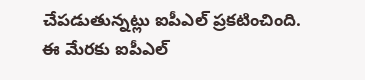చేపడుతున్నట్లు ఐపీఎల్ ప్రకటించింది.
ఈ మేరకు ఐపీఎల్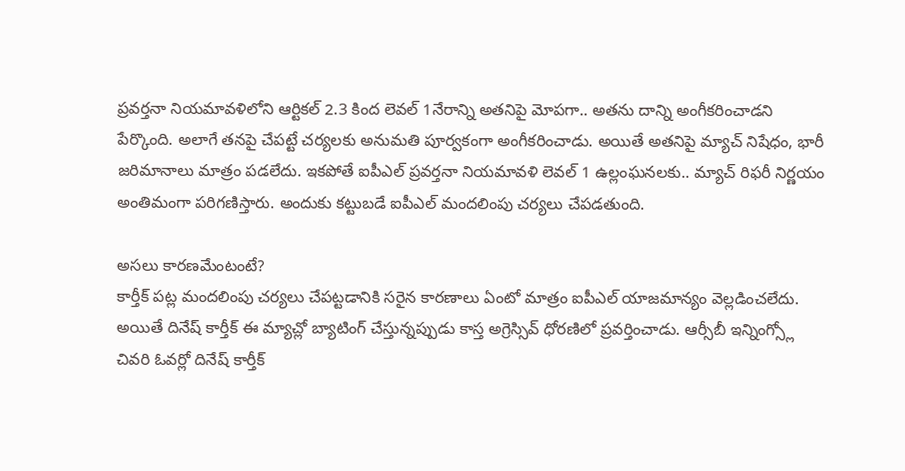ప్రవర్తనా నియమావళిలోని ఆర్టికల్ 2.3 కింద లెవల్ 1నేరాన్ని అతనిపై మోపగా.. అతను దాన్ని అంగీకరించాడని పేర్కొంది. అలాగే తనపై చేపట్టే చర్యలకు అనుమతి పూర్వకంగా అంగీకరించాడు. అయితే అతనిపై మ్యాచ్ నిషేధం, భారీ జరిమానాలు మాత్రం పడలేదు. ఇకపోతే ఐపీఎల్ ప్రవర్తనా నియమావళి లెవల్ 1 ఉల్లంఘనలకు.. మ్యాచ్ రిఫరీ నిర్ణయం అంతిమంగా పరిగణిస్తారు. అందుకు కట్టుబడే ఐపీఎల్ మందలింపు చర్యలు చేపడతుంది.

అసలు కారణమేంటంటే?
కార్తీక్ పట్ల మందలింపు చర్యలు చేపట్టడానికి సరైన కారణాలు ఏంటో మాత్రం ఐపీఎల్ యాజమాన్యం వెల్లడించలేదు. అయితే దినేష్ కార్తీక్ ఈ మ్యాచ్లో బ్యాటింగ్ చేస్తున్నప్పుడు కాస్త అగ్రెస్సివ్ ధోరణిలో ప్రవర్తించాడు. ఆర్సీబీ ఇన్నింగ్స్లో చివరి ఓవర్లో దినేష్ కార్తీక్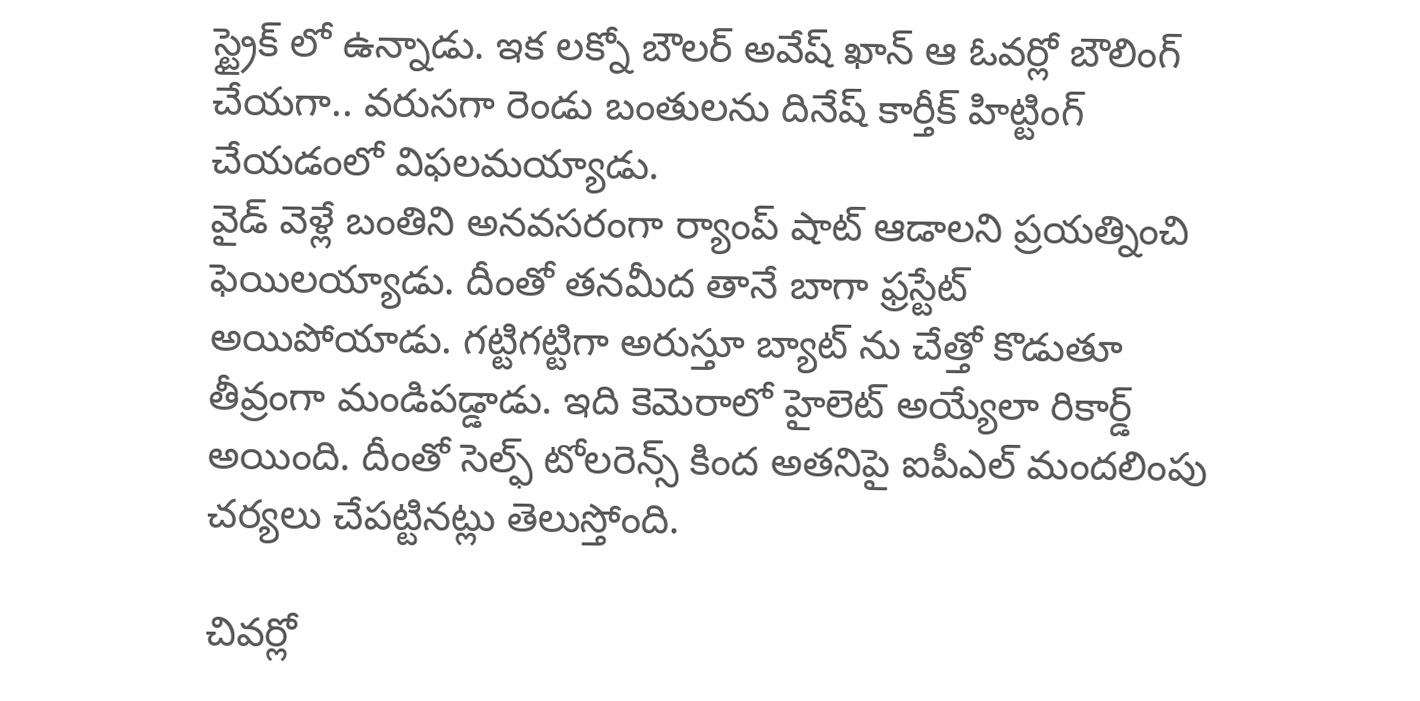స్ట్రైక్ లో ఉన్నాడు. ఇక లక్నో బౌలర్ అవేష్ ఖాన్ ఆ ఓవర్లో బౌలింగ్ చేయగా.. వరుసగా రెండు బంతులను దినేష్ కార్తీక్ హిట్టింగ్ చేయడంలో విఫలమయ్యాడు.
వైడ్ వెళ్లే బంతిని అనవసరంగా ర్యాంప్ షాట్ ఆడాలని ప్రయత్నించి ఫెయిలయ్యాడు. దీంతో తనమీద తానే బాగా ఫ్రస్టేట్ అయిపోయాడు. గట్టిగట్టిగా అరుస్తూ బ్యాట్ ను చేత్తో కొడుతూ తీవ్రంగా మండిపడ్డాడు. ఇది కెమెరాలో హైలెట్ అయ్యేలా రికార్డ్ అయింది. దీంతో సెల్ఫ్ టోలరెన్స్ కింద అతనిపై ఐపీఎల్ మందలింపు చర్యలు చేపట్టినట్లు తెలుస్తోంది.

చివర్లో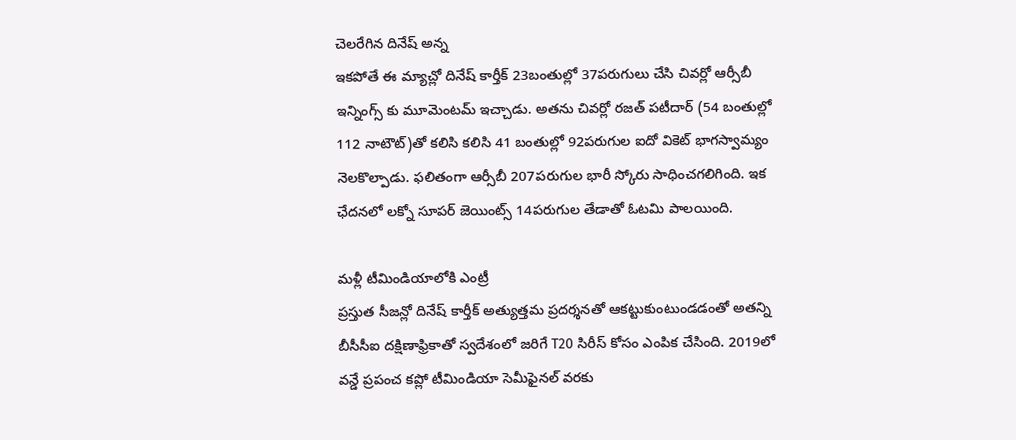చెలరేగిన దినేష్ అన్న
ఇకపోతే ఈ మ్యాచ్లో దినేష్ కార్తీక్ 23బంతుల్లో 37పరుగులు చేసి చివర్లో ఆర్సీబీ ఇన్నింగ్స్ కు మూమెంటమ్ ఇచ్చాడు. అతను చివర్లో రజత్ పటీదార్ (54 బంతుల్లో 112 నాటౌట్)తో కలిసి కలిసి 41 బంతుల్లో 92పరుగుల ఐదో వికెట్ భాగస్వామ్యం నెలకొల్పాడు. ఫలితంగా ఆర్సీబీ 207పరుగుల భారీ స్కోరు సాధించగలిగింది. ఇక ఛేదనలో లక్నో సూపర్ జెయింట్స్ 14పరుగుల తేడాతో ఓటమి పాలయింది.

మళ్లీ టీమిండియాలోకి ఎంట్రీ
ప్రస్తుత సీజన్లో దినేష్ కార్తీక్ అత్యుత్తమ ప్రదర్శనతో ఆకట్టుకుంటుండడంతో అతన్ని బీసీసీఐ దక్షిణాఫ్రికాతో స్వదేశంలో జరిగే T20 సిరీస్ కోసం ఎంపిక చేసింది. 2019లో వన్డే ప్రపంచ కప్లో టీమిండియా సెమీఫైనల్ వరకు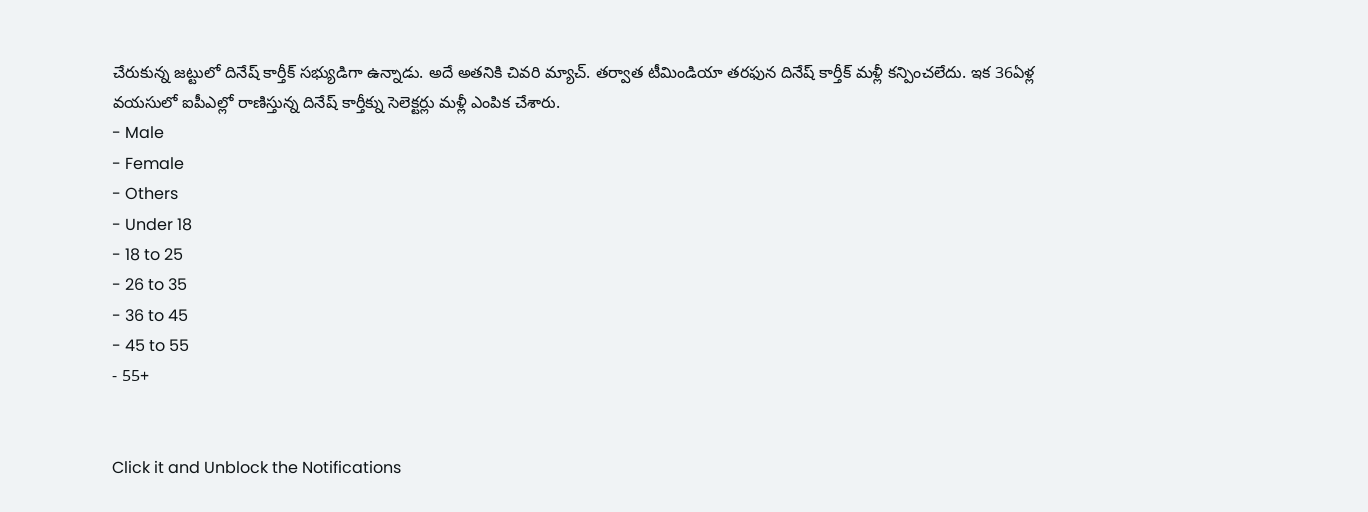చేరుకున్న జట్టులో దినేష్ కార్తీక్ సభ్యుడిగా ఉన్నాడు. అదే అతనికి చివరి మ్యాచ్. తర్వాత టీమిండియా తరఫున దినేష్ కార్తీక్ మళ్లీ కన్పించలేదు. ఇక 36ఏళ్ల వయసులో ఐపీఎల్లో రాణిస్తున్న దినేష్ కార్తీక్ను సెలెక్టర్లు మళ్లీ ఎంపిక చేశారు.
- Male
- Female
- Others
- Under 18
- 18 to 25
- 26 to 35
- 36 to 45
- 45 to 55
- 55+


Click it and Unblock the Notifications